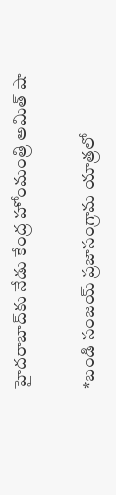హైదరాబాద్‌కు నేడు కేంద్ర హోంమంత్రి అమిత్‌ షా

*బండి సంజయ్‌ ప్రజాసంగ్రామ యాత్రలో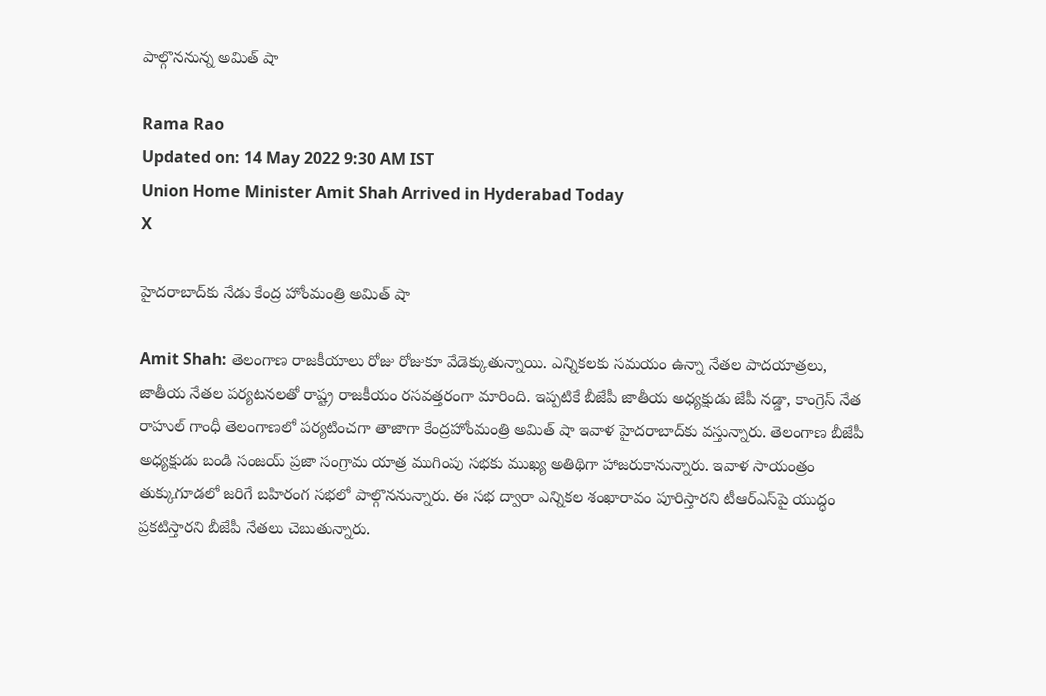పాల్గొననున్న అమిత్‌ షా

Rama Rao
Updated on: 14 May 2022 9:30 AM IST
Union Home Minister Amit Shah Arrived in Hyderabad Today
X

హైదరాబాద్‌కు నేడు కేంద్ర హోంమంత్రి అమిత్‌ షా

Amit Shah: తెలంగాణ రాజకీయాలు రోజు రోజుకూ వేడెక్కుతున్నాయి. ఎన్నికలకు సమయం ఉన్నా నేతల పాదయాత్రలు, జాతీయ నేతల పర్యటనలతో రాష్ట్ర రాజకీయం రసవత్తరంగా మారింది. ఇప్పటికే బీజేపీ జాతీయ అధ్యక్షుడు జేపీ నడ్డా, కాంగ్రెస్ నేత రాహుల్ గాంధీ తెలంగాణలో పర్యటించగా తాజాగా కేంద్రహోంమంత్రి అమిత్ షా ఇవాళ హైదరాబాద్‌కు వస్తున్నారు. తెలంగాణ బీజేపీ అధ్యక్షుడు బండి సంజయ్ ప్రజా సంగ్రామ యాత్ర ముగింపు సభకు ముఖ్య అతిథిగా హాజరుకానున్నారు. ఇవాళ సాయంత్రం తుక్కుగూడలో జరిగే బహిరంగ సభలో పాల్గొననున్నారు. ఈ సభ ద్వారా ఎన్నికల శంఖారావం పూరిస్తారని టీఆర్ఎస్‌పై యుద్ధం ప్రకటిస్తారని బీజేపీ నేతలు చెబుతున్నారు.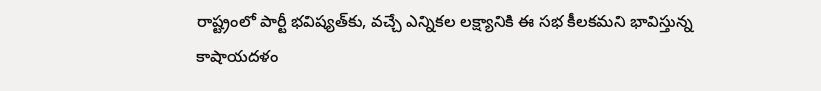రాష్ట్రంలో పార్టీ భవిష్యత్‌కు, వచ్చే ఎన్నికల లక్ష్యానికి ఈ సభ కీలకమని భావిస్తున్న కాషాయదళం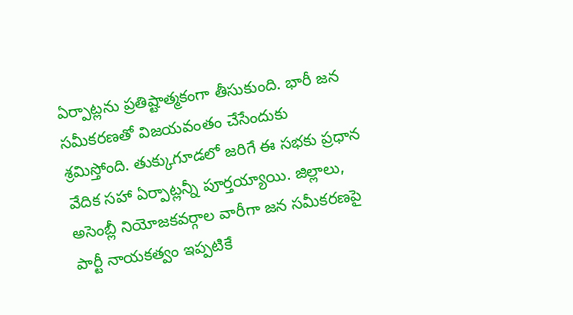ఏర్పాట్లను ప్రతిష్టాత్మకంగా తీసుకుంది. భారీ జన సమీకరణతో విజయవంతం చేసేందుకు శ్రమిస్తోంది. తుక్కుగూడలో జరిగే ఈ సభకు ప్రధాన వేదిక సహా ఏర్పాట్లన్నీ పూర్తయ్యాయి. జిల్లాలు, అసెంబ్లీ నియోజకవర్గాల వారీగా జన సమీకరణపై పార్టీ నాయకత్వం ఇప్పటికే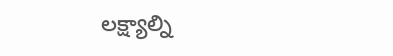లక్ష్యాల్ని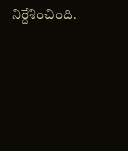నిర్దేశించింది.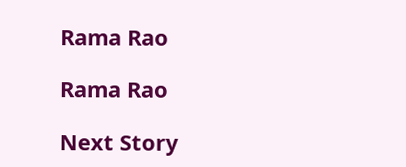Rama Rao

Rama Rao

Next Story